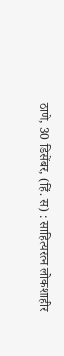ठाणे, 30 डिसेंबर, (हिं. स) : साहित्यरत्न लोकशाहीर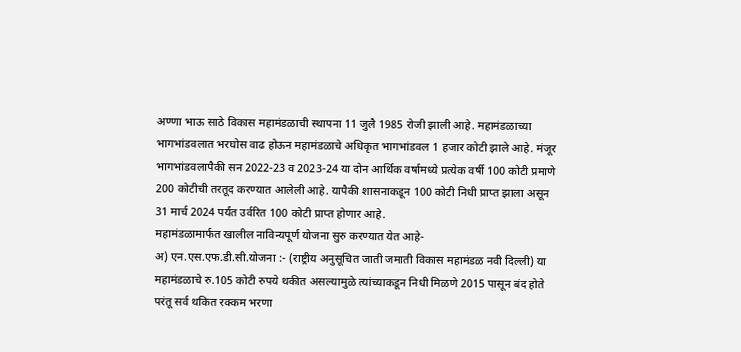अण्णा भाऊ साठे विकास महामंडळाची स्थापना 11 जुलै 1985 रोजी झाली आहे. महामंडळाच्या भागभांडवलात भरघोस वाढ होऊन महामंडळाचे अधिकृत भागभांडवल 1 हजार कोटी झाले आहे. मंजूर भागभांडवलापैकी सन 2022-23 व 2023-24 या दोन आर्थिक वर्षामध्ये प्रत्येक वर्षी 100 कोटी प्रमाणे 200 कोटीची तरतूद करण्यात आलेली आहे. यापैकी शासनाकडून 100 कोटी निधी प्राप्त झाला असून 31 मार्च 2024 पर्यंत उर्वरित 100 कोटी प्राप्त होणार आहे.
महामंडळामार्फत खालील नाविन्यपूर्ण योजना सुरु करण्यात येत आहे-
अ) एन.एस.एफ.डी.सी.योजना :- (राष्ट्रीय अनुसूचित जाती जमाती विकास महामंडळ नवी दिल्ली) या महामंडळाचे रु.105 कोटी रुपये थकीत असल्यामुळे त्यांच्याकडून निधी मिळणे 2015 पासून बंद होते परंतू सर्व थकित रक्कम भरणा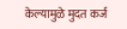केल्यामुळे मुदत कर्ज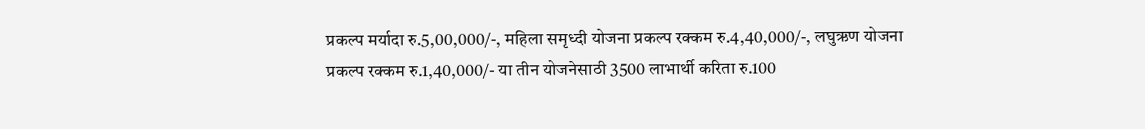प्रकल्प मर्यादा रु.5,00,000/-, महिला समृध्दी योजना प्रकल्प रक्कम रु.4,40,000/-, लघुऋण योजना प्रकल्प रक्कम रु.1,40,000/- या तीन योजनेसाठी 3500 लाभार्थी करिता रु.100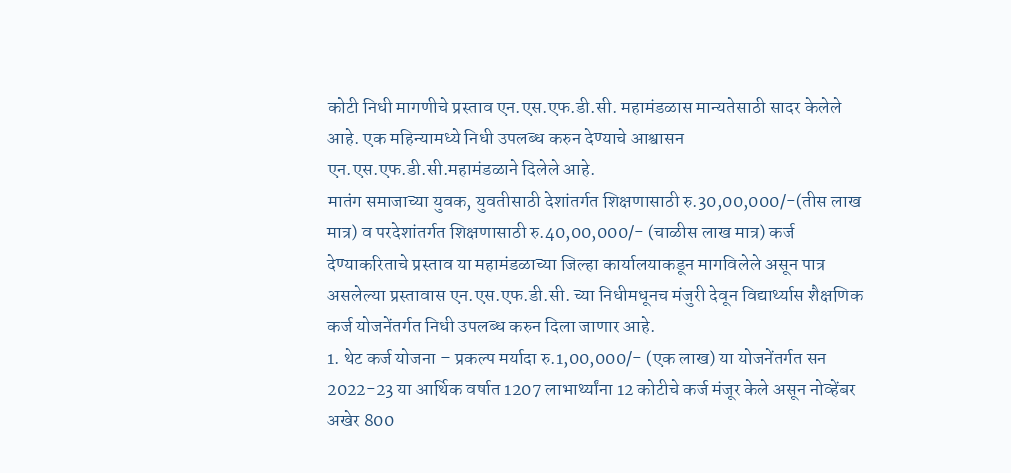कोटी निधी मागणीचे प्रस्ताव एन.एस.एफ.डी.सी. महामंडळास मान्यतेसाठी सादर केलेले आहे. एक महिन्यामध्ये निधी उपलब्ध करुन देण्याचे आश्वासन एन.एस.एफ.डी.सी.महामंडळाने दिलेले आहे.
मातंग समाजाच्या युवक, युवतीसाठी देशांतर्गत शिक्षणासाठी रु.30,00,000/-(तीस लाख मात्र) व परदेशांतर्गत शिक्षणासाठी रु.40,00,000/- (चाळीस लाख मात्र) कर्ज देण्याकरिताचे प्रस्ताव या महामंडळाच्या जिल्हा कार्यालयाकडून मागविलेले असून पात्र असलेल्या प्रस्तावास एन.एस.एफ.डी.सी. च्या निधीमधूनच मंजुरी देवून विद्यार्थ्यास शैक्षणिक कर्ज योजनेंतर्गत निधी उपलब्ध करुन दिला जाणार आहे.
1. थेट कर्ज योजना – प्रकल्प मर्यादा रु.1,00,000/- (एक लाख) या योजनेंतर्गत सन 2022-23 या आर्थिक वर्षात 1207 लाभार्थ्यांना 12 कोटीचे कर्ज मंजूर केले असून नोव्हेंबर अखेर 800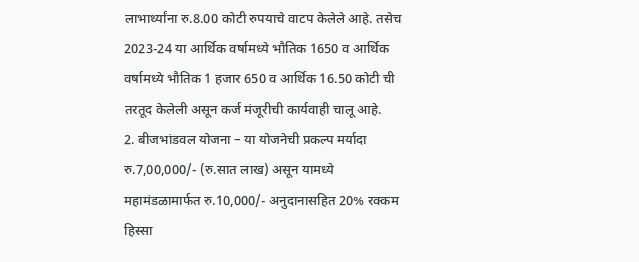लाभार्थ्यांना रु.8.00 कोटी रुपयाचे वाटप केलेले आहे. तसेच 2023-24 या आर्थिक वर्षामध्ये भौतिक 1650 व आर्थिक वर्षामध्ये भौतिक 1 हजार 650 व आर्थिक 16.50 कोटी ची तरतूद केलेली असून कर्ज मंजूरीची कार्यवाही चालू आहे.
2. बीजभांडवल योजना – या योजनेची प्रकल्प मर्यादा रु.7,00,000/- (रु.सात लाख) असून यामध्ये महामंडळामार्फत रु.10,000/- अनुदानासहित 20% रक्कम हिस्सा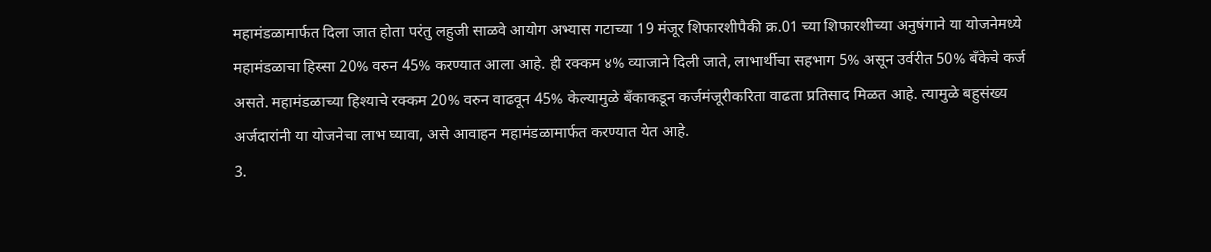महामंडळामार्फत दिला जात होता परंतु लहुजी साळवे आयोग अभ्यास गटाच्या 19 मंजूर शिफारशीपैकी क्र.01 च्या शिफारशीच्या अनुषंगाने या योजनेमध्ये महामंडळाचा हिस्सा 20% वरुन 45% करण्यात आला आहे. ही रक्कम ४% व्याजाने दिली जाते, लाभार्थीचा सहभाग 5% असून उर्वरीत 50% बँकेचे कर्ज असते. महामंडळाच्या हिश्याचे रक्कम 20% वरुन वाढवून 45% केल्यामुळे बँकाकडून कर्जमंजूरीकरिता वाढता प्रतिसाद मिळत आहे. त्यामुळे बहुसंख्य अर्जदारांनी या योजनेचा लाभ घ्यावा, असे आवाहन महामंडळामार्फत करण्यात येत आहे.
3.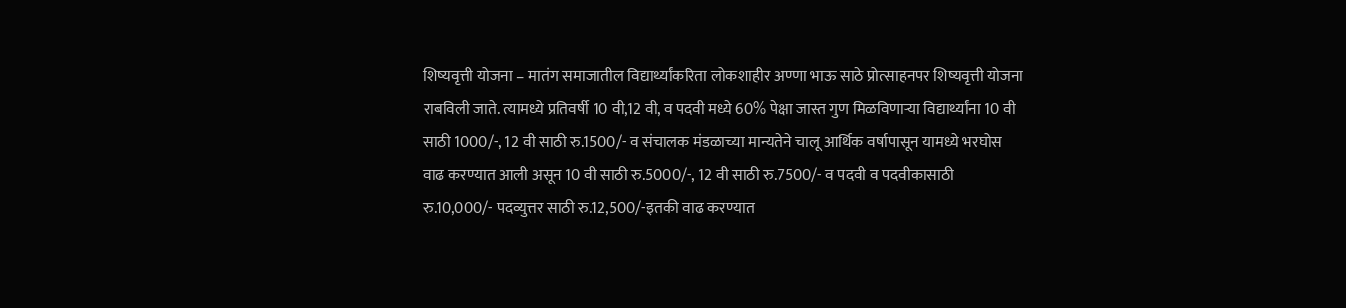शिष्यवृत्ती योजना – मातंग समाजातील विद्यार्थ्यांकरिता लोकशाहीर अण्णा भाऊ साठे प्रोत्साहनपर शिष्यवृत्ती योजना राबविली जाते. त्यामध्ये प्रतिवर्षी 10 वी,12 वी, व पदवी मध्ये 60% पेक्षा जास्त गुण मिळविणाऱ्या विद्यार्थ्यांना 10 वी साठी 1000/-, 12 वी साठी रु.1500/- व संचालक मंडळाच्या मान्यतेने चालू आर्थिक वर्षापासून यामध्ये भरघोस वाढ करण्यात आली असून 10 वी साठी रु.5000/-, 12 वी साठी रु.7500/- व पदवी व पदवीकासाठी रु.10,000/- पदव्युत्तर साठी रु.12,500/-इतकी वाढ करण्यात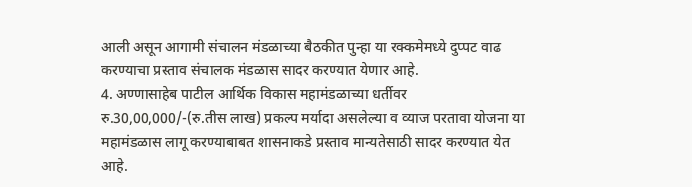आली असून आगामी संचालन मंडळाच्या बैठकीत पुन्हा या रक्कमेमध्ये दुप्पट वाढ करण्याचा प्रस्ताव संचालक मंडळास सादर करण्यात येणार आहे.
4. अण्णासाहेब पाटील आर्थिक विकास महामंडळाच्या धर्तीवर रु.30,00,000/-(रु.तीस लाख) प्रकल्प मर्यादा असलेल्या व व्याज परतावा योजना या महामंडळास लागू करण्याबाबत शासनाकडे प्रस्ताव मान्यतेसाठी सादर करण्यात येत आहे.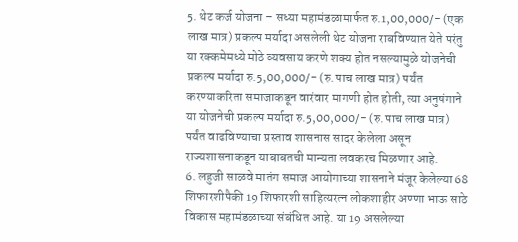5. थेट कर्ज योजना – सध्या महामंडळामार्फत रु.1,00,000/- (एक लाख मात्र) प्रकल्प मर्यादा असलेली थेट योजना राबविण्यात येते परंतु या रक्कमेमध्ये मोठे व्यवसाय करणे शक्य होत नसल्यामुळे योजनेची प्रकल्प मर्यादा रु.5,00,000/- (रु.पाच लाख मात्र) पर्यंत करण्याकरिता समाजाकडून वारंवार मागणी होत होती, त्या अनुषंगाने या योजनेची प्रकल्प मर्यादा रु.5,00,000/- (रु.पाच लाख मात्र) पर्यंत वाढविण्याचा प्रस्ताव शासनास सादर केलेला असून राज्यशासनाकडून याबाबतची मान्यता लवकरच मिळणार आहे.
6. लहुजी साळवे मातंग समाज आयोगाच्या शासनाने मंजूर केलेल्या 68 शिफारशीपैकी 19 शिफारशी साहित्यरत्न लोकशाहीर अण्णा भाऊ साठे विकास महामंडळाच्या संबंधित आहे. या 19 असलेल्या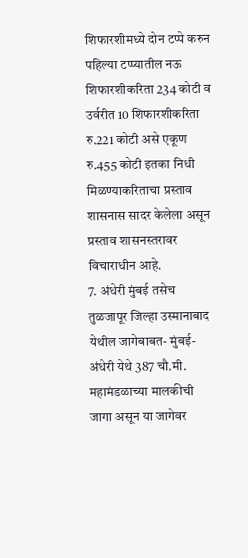शिफारशीमध्ये दोन टप्पे करुन पहिल्या टप्प्यातील नऊ शिफारशीकरिता 234 कोटी व उर्वरीत 10 शिफारशीकरिता रु.221 कोटी असे एकूण रु.455 कोटी इतका निधी मिळण्याकरिताचा प्रस्ताव शासनास सादर केलेला असून प्रस्ताव शासनस्तरावर विचाराधीन आहे.
7. अंधेरी मुंबई तसेच तुळजापूर जिल्हा उस्मानाबाद येथील जागेबाबत- मुंबई-अंधेरी येथे 387 चौ.मी. महामंडळाच्या मालकीची जागा असून या जागेवर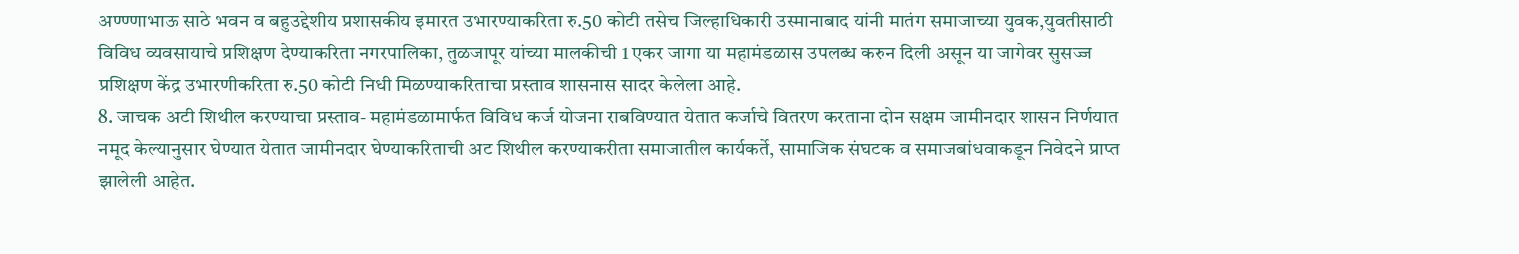अण्ण्णाभाऊ साठे भवन व बहुउद्देशीय प्रशासकीय इमारत उभारण्याकरिता रु.50 कोटी तसेच जिल्हाधिकारी उस्मानाबाद यांनी मातंग समाजाच्या युवक,युवतीसाठी विविध व्यवसायाचे प्रशिक्षण देण्याकरिता नगरपालिका, तुळजापूर यांच्या मालकीची 1 एकर जागा या महामंडळास उपलब्ध करुन दिली असून या जागेवर सुसज्ज प्रशिक्षण केंद्र उभारणीकरिता रु.50 कोटी निधी मिळण्याकरिताचा प्रस्ताव शासनास सादर केलेला आहे.
8. जाचक अटी शिथील करण्याचा प्रस्ताव- महामंडळामार्फत विविध कर्ज योजना राबविण्यात येतात कर्जाचे वितरण करताना दोन सक्षम जामीनदार शासन निर्णयात नमूद केल्यानुसार घेण्यात येतात जामीनदार घेण्याकरिताची अट शिथील करण्याकरीता समाजातील कार्यकर्ते, सामाजिक संघटक व समाजबांधवाकडून निवेदने प्राप्त झालेली आहेत.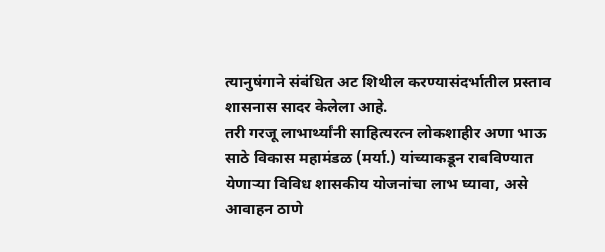त्यानुषंगाने संबंधित अट शिथील करण्यासंदर्भातील प्रस्ताव शासनास सादर केलेला आहे.
तरी गरजू लाभार्थ्यांनी साहित्यरत्न लोकशाहीर अणा भाऊ साठे विकास महामंडळ (मर्या.) यांच्याकडून राबविण्यात येणाऱ्या विविध शासकीय योजनांचा लाभ घ्यावा, असे आवाहन ठाणे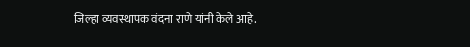जिल्हा व्यवस्थापक वंदना राणे यांनी केले आहे.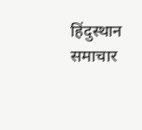हिंदुस्थान समाचार